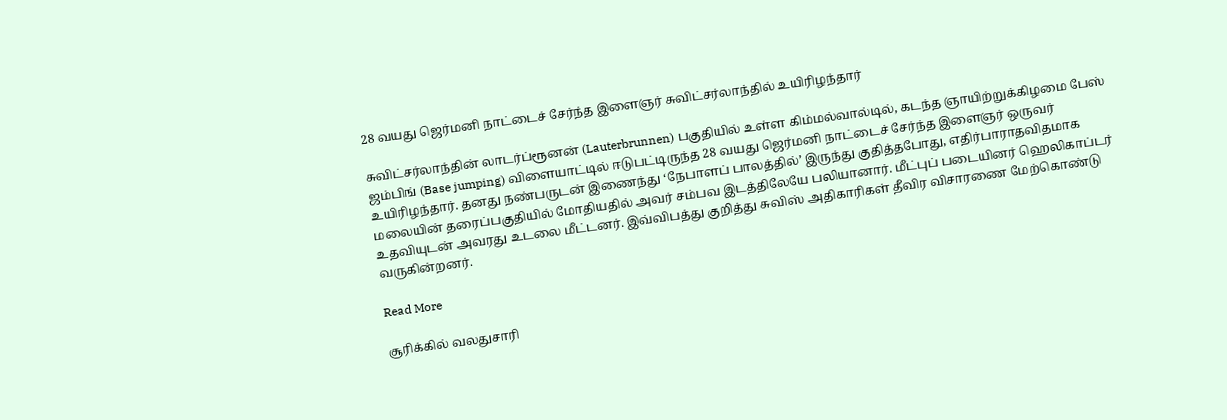28 வயது ஜெர்மனி நாட்டைச் சேர்ந்த இளைஞர் சுவிட்சர்லாந்தில் உயிரிழந்தார்

சுவிட்சர்லாந்தின் லாடர்ப்ரூனன் (Lauterbrunnen) பகுதியில் உள்ள கிம்மல்வால்டில், கடந்த ஞாயிற்றுக்கிழமை பேஸ் ஜம்பிங் (Base jumping) விளையாட்டில் ஈடுபட்டிருந்த 28 வயது ஜெர்மனி நாட்டைச் சேர்ந்த இளைஞர் ஒருவர் உயிரிழந்தார். தனது நண்பருடன் இணைந்து ‘நேபாளப் பாலத்தில்’ இருந்து குதித்தபோது, எதிர்பாராதவிதமாக மலையின் தரைப்பகுதியில் மோதியதில் அவர் சம்பவ இடத்திலேயே பலியானார். மீட்புப் படையினர் ஹெலிகாப்டர் உதவியுடன் அவரது உடலை மீட்டனர். இவ்விபத்து குறித்து சுவிஸ் அதிகாரிகள் தீவிர விசாரணை மேற்கொண்டு வருகின்றனர்.

Read More

சூரிக்கில் வலதுசாரி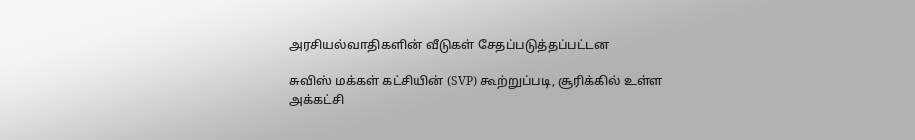அரசியல்வாதிகளின் வீடுகள் சேதப்படுத்தப்பட்டன

சுவிஸ் மக்கள் கட்சியின் (SVP) கூற்றுப்படி, சூரிக்கில் உள்ள அக்கட்சி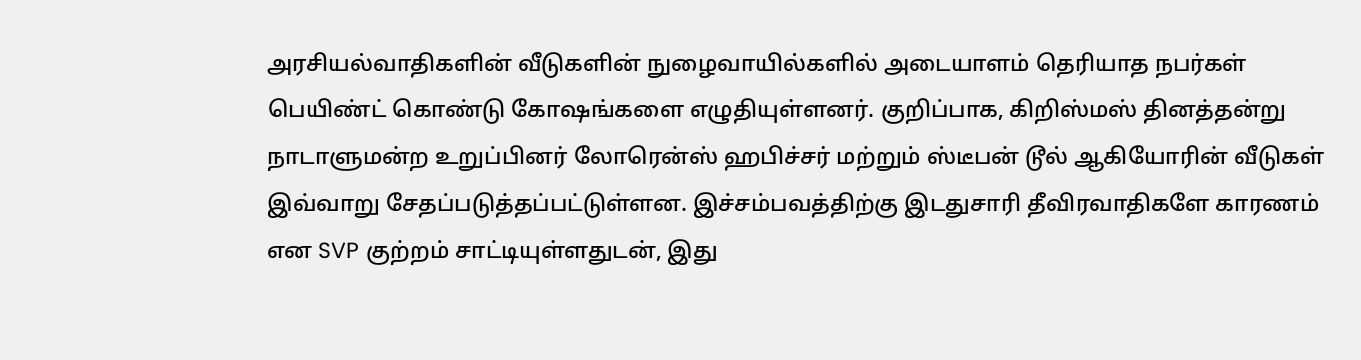அரசியல்வாதிகளின் வீடுகளின் நுழைவாயில்களில் அடையாளம் தெரியாத நபர்கள் பெயிண்ட் கொண்டு கோஷங்களை எழுதியுள்ளனர். குறிப்பாக, கிறிஸ்மஸ் தினத்தன்று நாடாளுமன்ற உறுப்பினர் லோரென்ஸ் ஹபிச்சர் மற்றும் ஸ்டீபன் டூல் ஆகியோரின் வீடுகள் இவ்வாறு சேதப்படுத்தப்பட்டுள்ளன. இச்சம்பவத்திற்கு இடதுசாரி தீவிரவாதிகளே காரணம் என SVP குற்றம் சாட்டியுள்ளதுடன், இது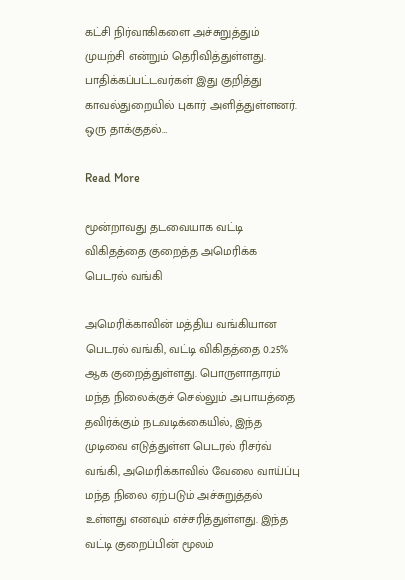கட்சி நிர்வாகிகளை அச்சுறுத்தும் முயற்சி என்றும் தெரிவித்துள்ளது.  பாதிக்கப்பட்டவர்கள் இது குறித்து காவல்துறையில் புகார் அளித்துள்ளனர். ஒரு தாக்குதல்…

Read More

மூன்றாவது தடவையாக வட்டி விகிதத்தை குறைத்த அமெரிக்க பெடரல் வங்கி

அமெரிக்காவின் மத்திய வங்கியான பெடரல் வங்கி, வட்டி விகிதத்தை 0.25%  ஆக குறைத்துள்ளது. பொருளாதாரம் மந்த நிலைக்குச் செல்லும் அபாயத்தை தவிர்க்கும் நடவடிக்கையில், இந்த முடிவை எடுத்துள்ள பெடரல் ரிசர்வ் வங்கி, அமெரிக்காவில் வேலை வாய்ப்பு மந்த நிலை ஏற்படும் அச்சுறுத்தல் உள்ளது எனவும் எச்சரித்துள்ளது. இந்த வட்டி குறைப்பின் மூலம்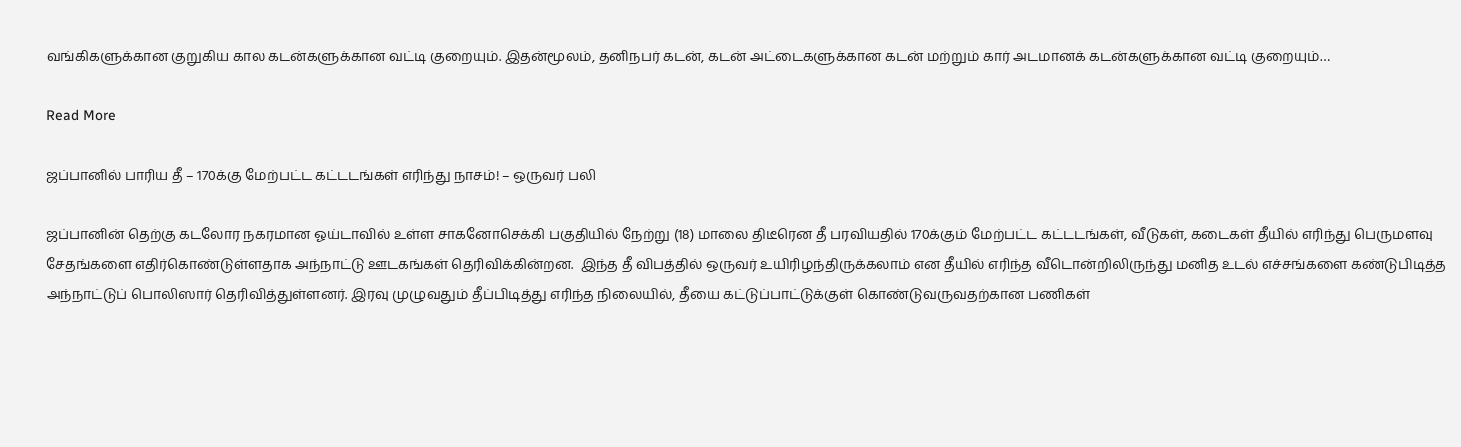வங்கிகளுக்கான குறுகிய கால கடன்களுக்கான வட்டி குறையும். இதன்மூலம், தனிநபர் கடன், கடன் அட்டைகளுக்கான கடன் மற்றும் கார் அடமானக் கடன்களுக்கான வட்டி குறையும்…

Read More

ஜப்பானில் பாரிய தீ – 170க்கு மேற்பட்ட கட்டடங்கள் எரிந்து நாசம்! – ஒருவர் பலி

ஜப்பானின் தெற்கு கடலோர நகரமான ஓய்டாவில் உள்ள சாகனோசெக்கி பகுதியில் நேற்று (18) மாலை திடீரென தீ பரவியதில் 170க்கும் மேற்பட்ட கட்டடங்கள், வீடுகள், கடைகள் தீயில் எரிந்து பெருமளவு சேதங்களை எதிர்கொண்டுள்ளதாக அந்நாட்டு ஊடகங்கள் தெரிவிக்கின்றன.  இந்த தீ விபத்தில் ஒருவர் உயிரிழந்திருக்கலாம் என தீயில் எரிந்த வீடொன்றிலிருந்து மனித உடல் எச்சங்களை கண்டுபிடித்த அந்நாட்டுப் பொலிஸார் தெரிவித்துள்ளனர். இரவு முழுவதும் தீப்பிடித்து எரிந்த நிலையில், தீயை கட்டுப்பாட்டுக்குள் கொண்டுவருவதற்கான பணிகள்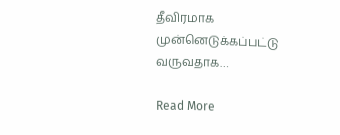தீவிரமாக முன்னெடுக்கப்பட்டு வருவதாக…

Read More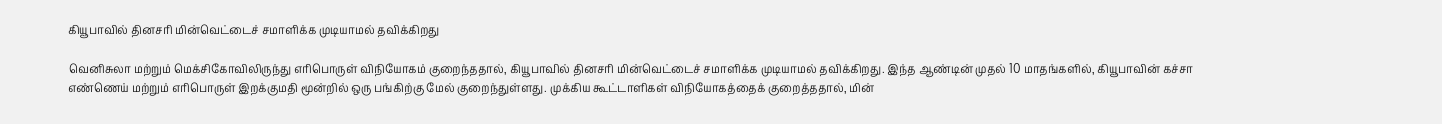கியூபாவில் தினசரி மின்வெட்டைச் சமாளிக்க முடியாமல் தவிக்கிறது

வெனிசுலா மற்றும் மெக்சிகோவிலிருந்து எரிபொருள் விநியோகம் குறைந்ததால், கியூபாவில் தினசரி மின்வெட்டைச் சமாளிக்க முடியாமல் தவிக்கிறது. இந்த ஆண்டின் முதல் 10 மாதங்களில், கியூபாவின் கச்சா எண்ணெய் மற்றும் எரிபொருள் இறக்குமதி மூன்றில் ஒரு பங்கிற்கு மேல் குறைந்துள்ளது. முக்கிய கூட்டாளிகள் விநியோகத்தைக் குறைத்ததால், மின்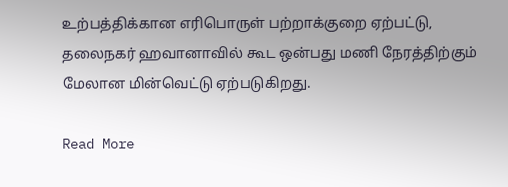உற்பத்திக்கான எரிபொருள் பற்றாக்குறை ஏற்பட்டு, தலைநகர் ஹவானாவில் கூட ஒன்பது மணி நேரத்திற்கும் மேலான மின்வெட்டு ஏற்படுகிறது.

Read More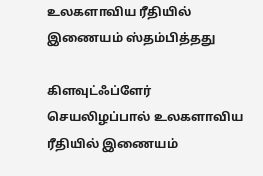உலகளாவிய ரீதியில் இணையம் ஸ்தம்பித்தது

கிளவுட்ஃப்ளேர் செயலிழப்பால் உலகளாவிய ரீதியில் இணையம்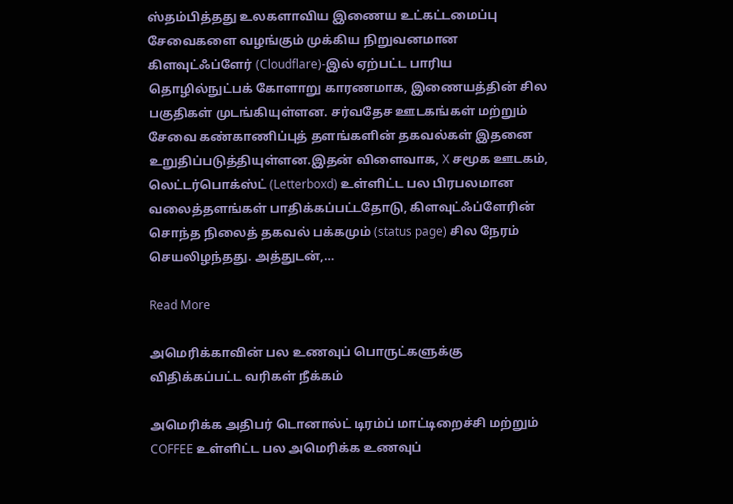ஸ்தம்பித்தது உலகளாவிய இணைய உட்கட்டமைப்பு சேவைகளை வழங்கும் முக்கிய நிறுவனமான கிளவுட்ஃப்ளேர் (Cloudflare)-இல் ஏற்பட்ட பாரிய தொழில்நுட்பக் கோளாறு காரணமாக, இணையத்தின் சில பகுதிகள் முடங்கியுள்ளன. சர்வதேச ஊடகங்கள் மற்றும் சேவை கண்காணிப்புத் தளங்களின் தகவல்கள் இதனை உறுதிப்படுத்தியுள்ளன.இதன் விளைவாக, X சமூக ஊடகம், லெட்டர்பொக்ஸ்ட் (Letterboxd) உள்ளிட்ட பல பிரபலமான வலைத்தளங்கள் பாதிக்கப்பட்டதோடு, கிளவுட்ஃப்ளேரின் சொந்த நிலைத் தகவல் பக்கமும் (status page) சில நேரம் செயலிழந்தது. அத்துடன்,…

Read More

அமெரிக்காவின் பல உணவுப் பொருட்களுக்கு விதிக்கப்பட்ட வரிகள் நீக்கம்

அமெரிக்க அதிபர் டொனால்ட் டிரம்ப் மாட்டிறைச்சி மற்றும் COFFEE உள்ளிட்ட பல அமெரிக்க உணவுப்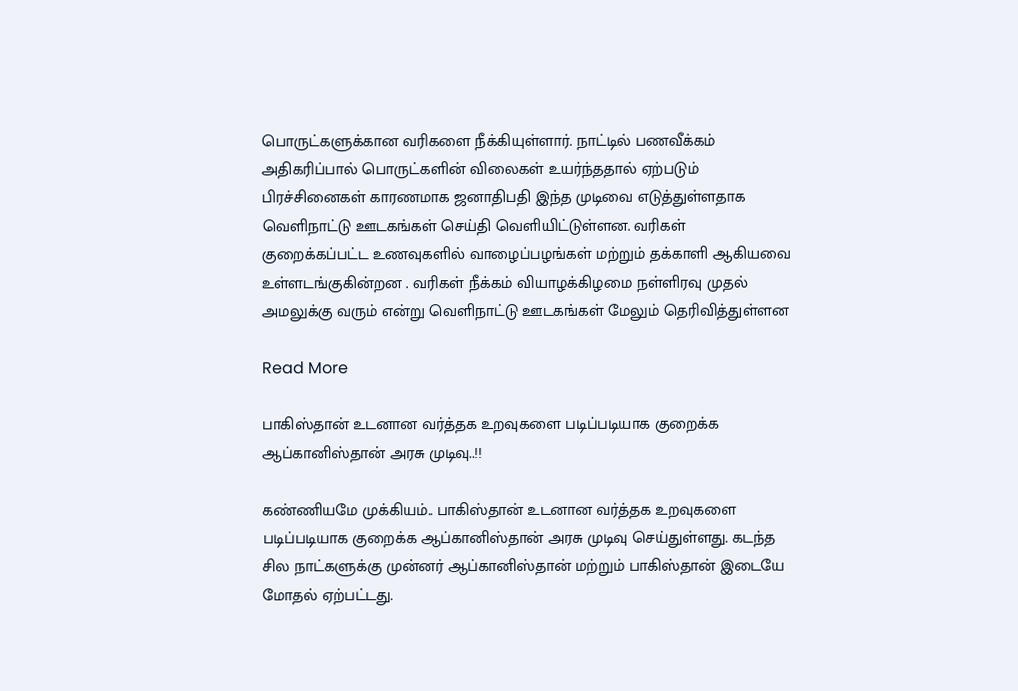பொருட்களுக்கான வரிகளை நீக்கியுள்ளார். நாட்டில் பணவீக்கம் அதிகரிப்பால் பொருட்களின் விலைகள் உயர்ந்ததால் ஏற்படும் பிரச்சினைகள் காரணமாக ஜனாதிபதி இந்த முடிவை எடுத்துள்ளதாக வெளிநாட்டு ஊடகங்கள் செய்தி வெளியிட்டுள்ளன. வரிகள் குறைக்கப்பட்ட உணவுகளில் வாழைப்பழங்கள் மற்றும் தக்காளி ஆகியவை உள்ளடங்குகின்றன . வரிகள் நீக்கம் வியாழக்கிழமை நள்ளிரவு முதல் அமலுக்கு வரும் என்று வெளிநாட்டு ஊடகங்கள் மேலும் தெரிவித்துள்ளன

Read More

பாகிஸ்தான் உடனான வர்த்தக உறவுகளை படிப்படியாக குறைக்க ஆப்கானிஸ்தான் அரசு முடிவு..!!

கண்ணியமே முக்கியம்.. பாகிஸ்தான் உடனான வர்த்தக உறவுகளை படிப்படியாக குறைக்க ஆப்கானிஸ்தான் அரசு முடிவு செய்துள்ளது. கடந்த சில நாட்களுக்கு முன்னர் ஆப்கானிஸ்தான் மற்றும் பாகிஸ்தான் இடையே மோதல் ஏற்பட்டது.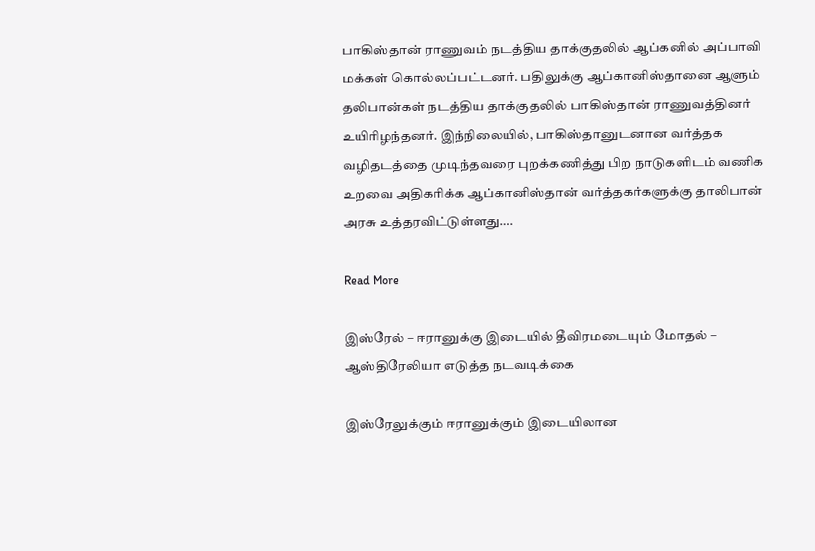பாகிஸ்தான் ராணுவம் நடத்திய தாக்குதலில் ஆப்கனில் அப்பாவி மக்கள் கொல்லப்பட்டனர். பதிலுக்கு ஆப்கானிஸ்தானை ஆளும் தலிபான்கள் நடத்திய தாக்குதலில் பாகிஸ்தான் ராணுவத்தினர் உயிரிழந்தனர். இந்நிலையில், பாகிஸ்தானுடனான வர்த்தக வழிதடத்தை முடிந்தவரை புறக்கணித்து பிற நாடுகளிடம் வணிக உறவை அதிகரிக்க ஆப்கானிஸ்தான் வர்த்தகர்களுக்கு தாலிபான் அரசு உத்தரவிட்டுள்ளது….

Read More

இஸ்ரேல் – ஈரானுக்கு இடையில் தீவிரமடையும் மோதல் – ஆஸ்திரேலியா எடுத்த நடவடிக்கை

இஸ்ரேலுக்கும் ஈரானுக்கும் இடையிலான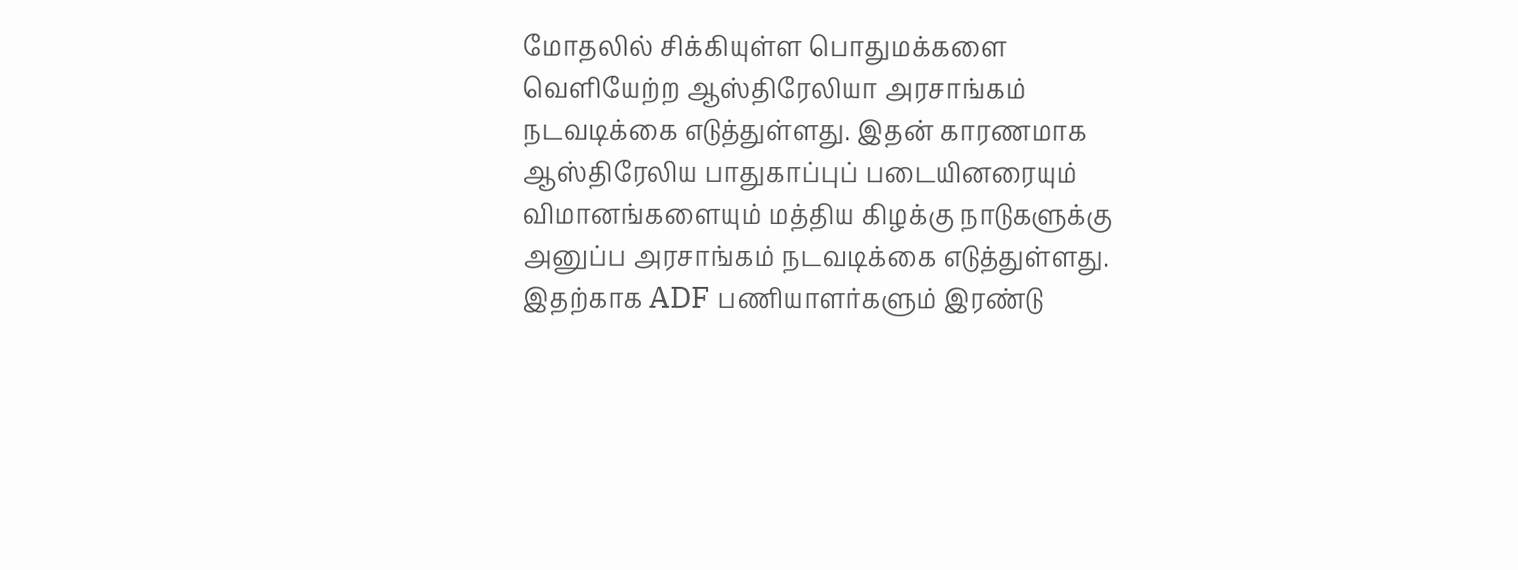மோதலில் சிக்கியுள்ள பொதுமக்களை வெளியேற்ற ஆஸ்திரேலியா அரசாங்கம் நடவடிக்கை எடுத்துள்ளது. இதன் காரணமாக ஆஸ்திரேலிய பாதுகாப்புப் படையினரையும் விமானங்களையும் மத்திய கிழக்கு நாடுகளுக்கு அனுப்ப அரசாங்கம் நடவடிக்கை எடுத்துள்ளது. இதற்காக ADF பணியாளர்களும் இரண்டு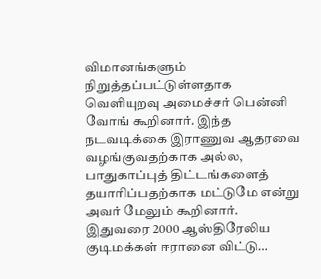விமானங்களும் நிறுத்தப்பட்டுள்ளதாக வெளியுறவு அமைச்சர் பென்னி வோங் கூறினார். இந்த நடவடிக்கை இராணுவ ஆதரவை வழங்குவதற்காக அல்ல, பாதுகாப்புத் திட்டங்களைத் தயாரிப்பதற்காக மட்டுமே என்று அவர் மேலும் கூறினார். இதுவரை 2000 ஆஸ்திரேலிய குடிமக்கள் ஈரானை விட்டு…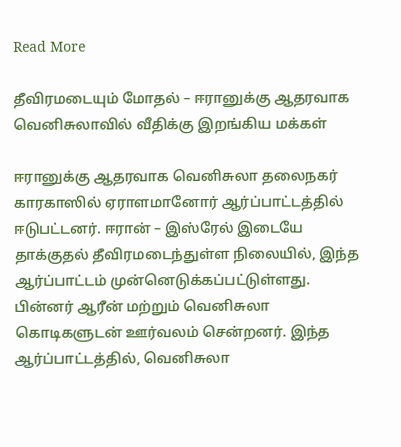Read More

தீவிரமடையும் மோதல் – ஈரானுக்கு ஆதரவாக வெனிசுலாவில் வீதிக்கு இறங்கிய மக்கள்

ஈரானுக்கு ஆதரவாக வெனிசுலா தலைநகர் காரகாஸில் ஏராளமானோர் ஆர்ப்பாட்டத்தில் ஈடுபட்டனர். ஈரான் – இஸ்ரேல் இடையே தாக்குதல் தீவிரமடைந்துள்ள நிலையில், இந்த ஆர்ப்பாட்டம் முன்னெடுக்கப்பட்டுள்ளது. பின்னர் ஆரீன் மற்றும் வெனிசுலா கொடிகளுடன் ஊர்வலம் சென்றனர். இந்த ஆர்ப்பாட்டத்தில், வெனிசுலா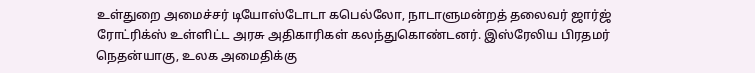உள்துறை அமைச்சர் டியோஸ்டோடா கபெல்லோ, நாடாளுமன்றத் தலைவர் ஜார்ஜ் ரோட்ரிக்ஸ் உள்ளிட்ட அரசு அதிகாரிகள் கலந்துகொண்டனர். இஸ்ரேலிய பிரதமர் நெதன்யாகு, உலக அமைதிக்கு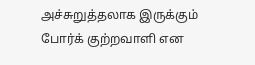அச்சுறுத்தலாக இருக்கும் போர்க் குற்றவாளி என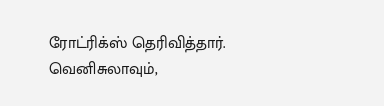ரோட்ரிக்ஸ் தெரிவித்தார். வெனிசுலாவும்,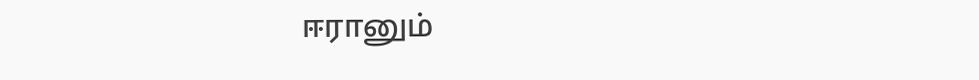ஈரானும்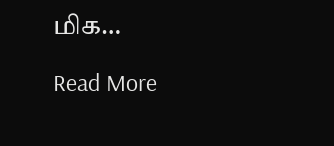மிக…

Read More